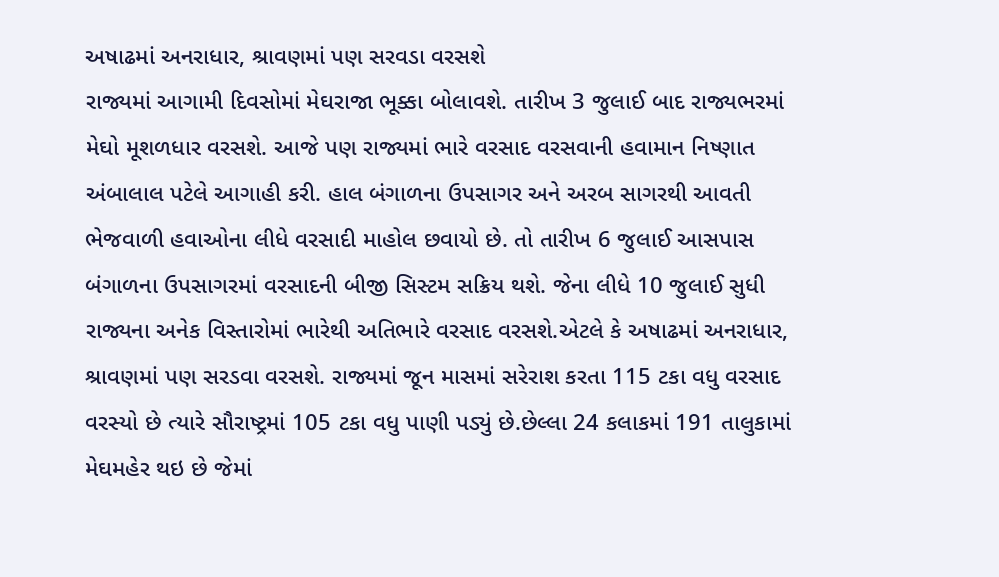અષાઢમાં અનરાધાર, શ્રાવણમાં પણ સરવડા વરસશે
રાજ્યમાં આગામી દિવસોમાં મેઘરાજા ભૂક્કા બોલાવશે. તારીખ 3 જુલાઈ બાદ રાજ્યભરમાં મેઘો મૂશળધાર વરસશે. આજે પણ રાજ્યમાં ભારે વરસાદ વરસવાની હવામાન નિષ્ણાત અંબાલાલ પટેલે આગાહી કરી. હાલ બંગાળના ઉપસાગર અને અરબ સાગરથી આવતી ભેજવાળી હવાઓના લીધે વરસાદી માહોલ છવાયો છે. તો તારીખ 6 જુલાઈ આસપાસ બંગાળના ઉપસાગરમાં વરસાદની બીજી સિસ્ટમ સક્રિય થશે. જેના લીધે 10 જુલાઈ સુધી રાજ્યના અનેક વિસ્તારોમાં ભારેથી અતિભારે વરસાદ વરસશે.એટલે કે અષાઢમાં અનરાધાર, શ્રાવણમાં પણ સરડવા વરસશે. રાજ્યમાં જૂન માસમાં સરેરાશ કરતા 115 ટકા વધુ વરસાદ વરસ્યો છે ત્યારે સૌરાષ્ટ્રમાં 105 ટકા વધુ પાણી પડ્યું છે.છેલ્લા 24 કલાકમાં 191 તાલુકામાં મેઘમહેર થઇ છે જેમાં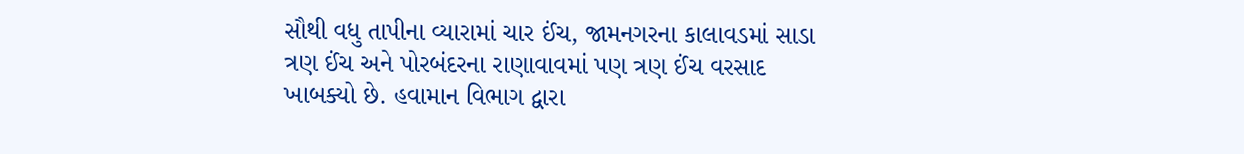સૌથી વધુ તાપીના વ્યારામાં ચાર ઈંચ, જામનગરના કાલાવડમાં સાડા ત્રણ ઈંચ અને પોરબંદરના રાણાવાવમાં પણ ત્રણ ઈંચ વરસાદ ખાબક્યો છે. હવામાન વિભાગ દ્વારા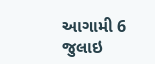આગામી 6 જુલાઇ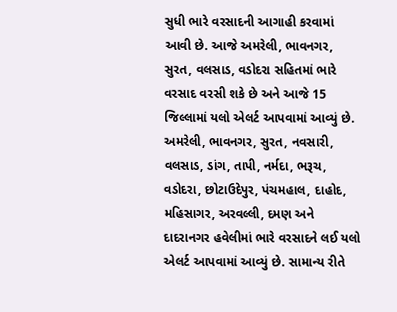સુધી ભારે વરસાદની આગાહી કરવામાં આવી છે. આજે અમરેલી, ભાવનગર, સુરત, વલસાડ, વડોદરા સહિતમાં ભારે વરસાદ વરસી શકે છે અને આજે 15 જિલ્લામાં યલો એલર્ટ આપવામાં આવ્યું છે. અમરેલી, ભાવનગર, સુરત, નવસારી, વલસાડ, ડાંગ, તાપી, નર્મદા, ભરૂચ, વડોદરા, છોટાઉદેપુર, પંચમહાલ, દાહોદ, મહિસાગર, અરવલ્લી, દમણ અને દાદરાનગર હવેલીમાં ભારે વરસાદને લઈ યલો એલર્ટ આપવામાં આવ્યું છે. સામાન્ય રીતે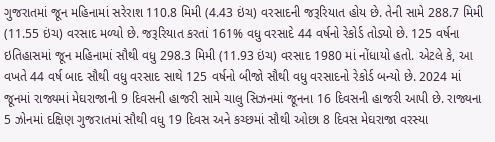ગુજરાતમાં જૂન મહિનામાં સરેરાશ 110.8 મિમી (4.43 ઇંચ) વરસાદની જરૂરિયાત હોય છે. તેની સામે 288.7 મિમી (11.55 ઇંચ) વરસાદ મળ્યો છે. જરૂરિયાત કરતાં 161% વધુ વરસાદે 44 વર્ષનો રેકોર્ડ તોડ્યો છે. 125 વર્ષના ઇતિહાસમાં જૂન મહિનામાં સૌથી વધુ 298.3 મિમી (11.93 ઇંચ) વરસાદ 1980 માં નોંધાયો હતો. એટલે કે, આ વખતે 44 વર્ષ બાદ સૌથી વધુ વરસાદ સાથે 125 વર્ષનો બીજો સૌથી વધુ વરસાદનો રેકોર્ડ બન્યો છે. 2024 માં જૂનમાં રાજ્યમાં મેઘરાજાની 9 દિવસની હાજરી સામે ચાલુ સિઝનમાં જૂનના 16 દિવસની હાજરી આપી છે. રાજ્યના 5 ઝોનમાં દક્ષિણ ગુજરાતમાં સૌથી વધુ 19 દિવસ અને કચ્છમાં સૌથી ઓછા 8 દિવસ મેઘરાજા વરસ્યા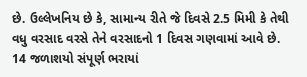છે. ઉલ્લેખનિય છે કે, સામાન્ય રીતે જે દિવસે 2.5 મિમી કે તેથી વધુ વરસાદ વરસે તેને વરસાદનો 1 દિવસ ગણવામાં આવે છે.
14 જળાશયો સંપૂર્ણ ભરાયાં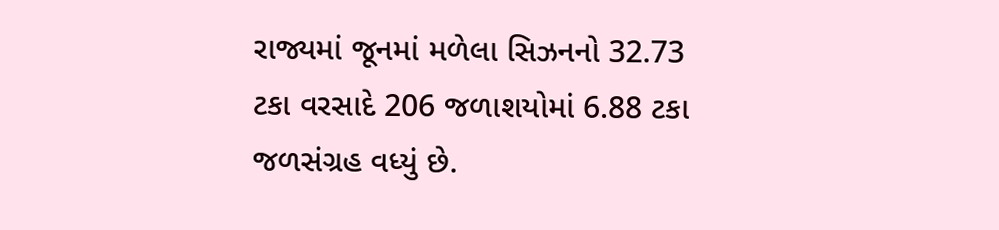રાજ્યમાં જૂનમાં મળેલા સિઝનનો 32.73 ટકા વરસાદે 206 જળાશયોમાં 6.88 ટકા જળસંગ્રહ વધ્યું છે.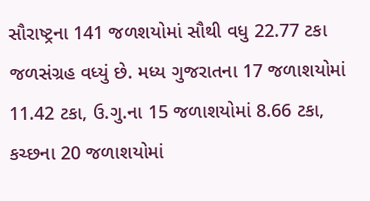સૌરાષ્ટ્રના 141 જળશયોમાં સૌથી વધુ 22.77 ટકા જળસંગ્રહ વધ્યું છે. મધ્ય ગુજરાતના 17 જળાશયોમાં 11.42 ટકા, ઉ.ગુ.ના 15 જળાશયોમાં 8.66 ટકા, કચ્છના 20 જળાશયોમાં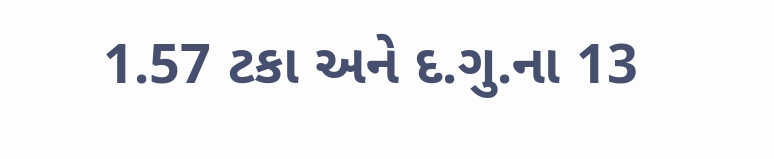1.57 ટકા અને દ.ગુ.ના 13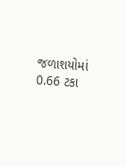જળાશયોમાં 0.66 ટકા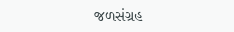જળસંગ્રહ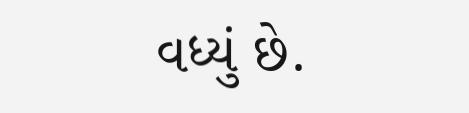વધ્યું છે.